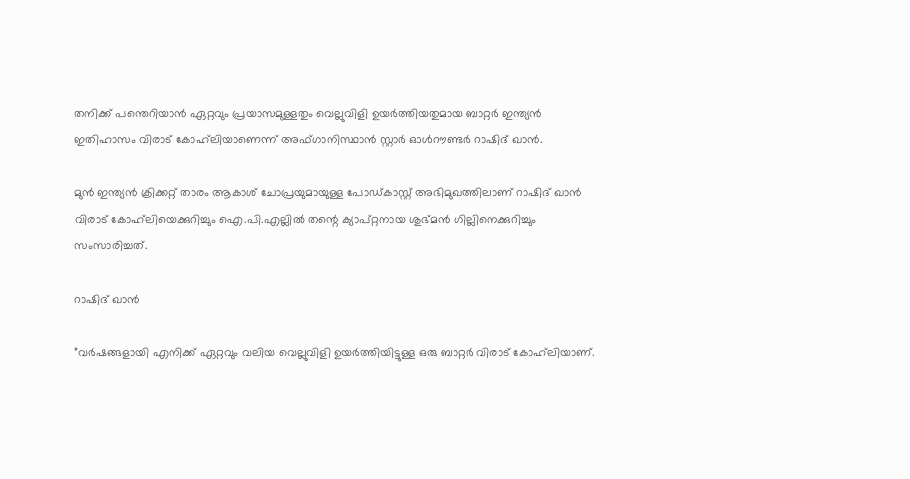തനിക്ക് പന്തെറിയാന്‍ ഏറ്റവും പ്രയാസമുള്ളതും വെല്ലുവിളി ഉയര്‍ത്തിയതുമായ ബാറ്റര്‍ ഇന്ത്യന്‍ ഇതിഹാസം വിരാട് കോഹ്‌ലിയാണെന്ന് അഫ്ഗാനിസ്ഥാന്‍ സ്റ്റാര്‍ ഓള്‍റൗണ്ടര്‍ റാഷിദ് ഖാന്‍.

മുന്‍ ഇന്ത്യന്‍ ക്രിക്കറ്റ് താരം ആകാശ് ചോപ്രയുമായുള്ള പോഡ്കാസ്റ്റ് അഭിമുഖത്തിലാണ് റാഷിദ് ഖാന്‍ വിരാട് കോഹ്‌ലിയെക്കുറിച്ചും ഐ.പി.എല്ലില്‍ തന്റെ ക്യാപ്റ്റനായ ശുഭ്മന്‍ ഗില്ലിനെക്കുറിച്ചും സംസാരിച്ചത്.

റാഷിദ് ഖാന്‍

”വര്‍ഷങ്ങളായി എനിക്ക് ഏറ്റവും വലിയ വെല്ലുവിളി ഉയര്‍ത്തിയിട്ടുള്ള ഒരു ബാറ്റര്‍ വിരാട് കോഹ്‌ലിയാണ്.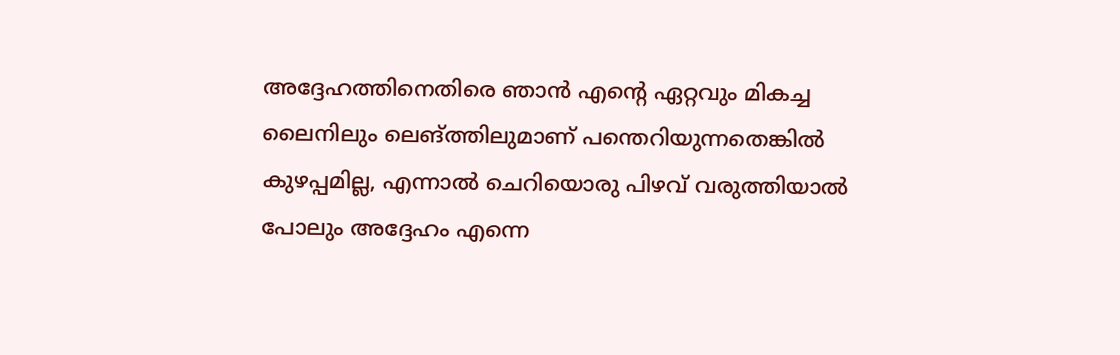അദ്ദേഹത്തിനെതിരെ ഞാന്‍ എന്റെ ഏറ്റവും മികച്ച ലൈനിലും ലെങ്ത്തിലുമാണ് പന്തെറിയുന്നതെങ്കില്‍ കുഴപ്പമില്ല, എന്നാല്‍ ചെറിയൊരു പിഴവ് വരുത്തിയാല്‍ പോലും അദ്ദേഹം എന്നെ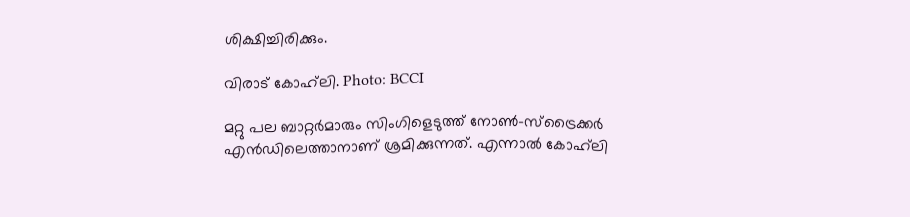ശിക്ഷിച്ചിരിക്കും.

വിരാട് കോഹ്‌ലി. Photo: BCCI

മറ്റു പല ബാറ്റര്‍മാരും സിംഗിളെടുത്ത് നോണ്‍-സ്‌ട്രൈക്കര്‍ എന്‍ഡിലെത്താനാണ് ശ്രമിക്കുന്നത്. എന്നാല്‍ കോഹ്‌ലി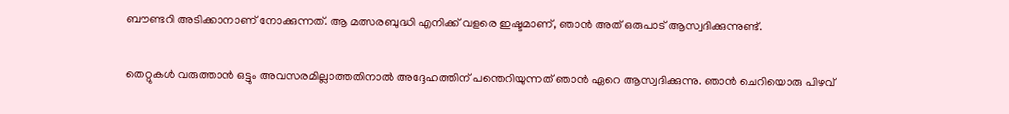ബൗണ്ടറി അടിക്കാനാണ് നോക്കുന്നത്. ആ മത്സരബുദ്ധി എനിക്ക് വളരെ ഇഷ്ടമാണ്, ഞാന്‍ അത് ഒരുപാട് ആസ്വദിക്കുന്നുണ്ട്.

തെറ്റുകള്‍ വരുത്താന്‍ ഒട്ടും അവസരമില്ലാത്തതിനാല്‍ അദ്ദേഹത്തിന് പന്തെറിയുന്നത് ഞാന്‍ ഏറെ ആസ്വദിക്കുന്നു. ഞാന്‍ ചെറിയൊരു പിഴവ്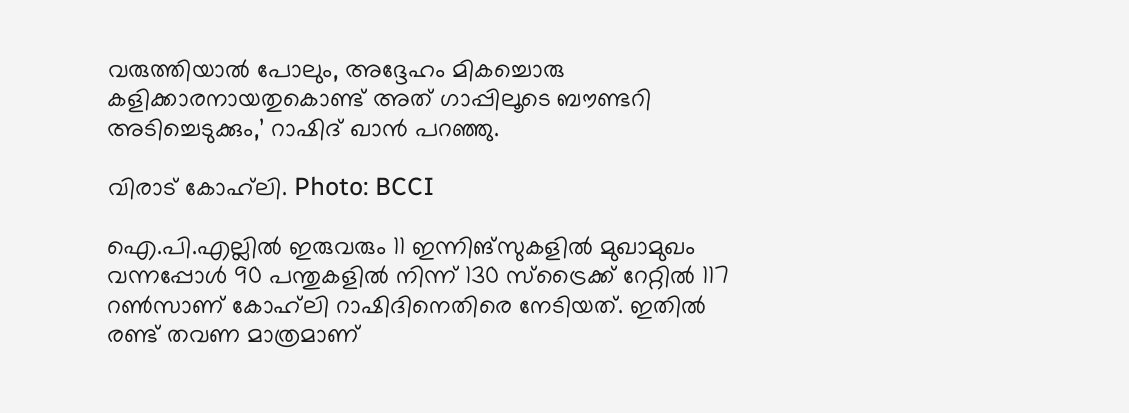വരുത്തിയാല്‍ പോലും, അദ്ദേഹം മികച്ചൊരു കളിക്കാരനായതുകൊണ്ട് അത് ഗാപ്പിലൂടെ ബൗണ്ടറി അടിച്ചെടുക്കും,’ റാഷിദ് ഖാന്‍ പറഞ്ഞു.

വിരാട് കോഹ്‌ലി. Photo: BCCI

ഐ.പി.എല്ലില്‍ ഇരുവരും 11 ഇന്നിങ്‌സുകളില്‍ മുഖാമുഖം വന്നപ്പോള്‍ 90 പന്തുകളില്‍ നിന്ന് 130 സ്‌ട്രൈക്ക് റേറ്റില്‍ 117 റണ്‍സാണ് കോഹ്‌ലി റാഷിദിനെതിരെ നേടിയത്. ഇതില്‍ രണ്ട് തവണ മാത്രമാണ്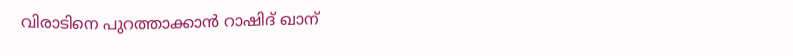വിരാടിനെ പുറത്താക്കാന്‍ റാഷിദ് ഖാന്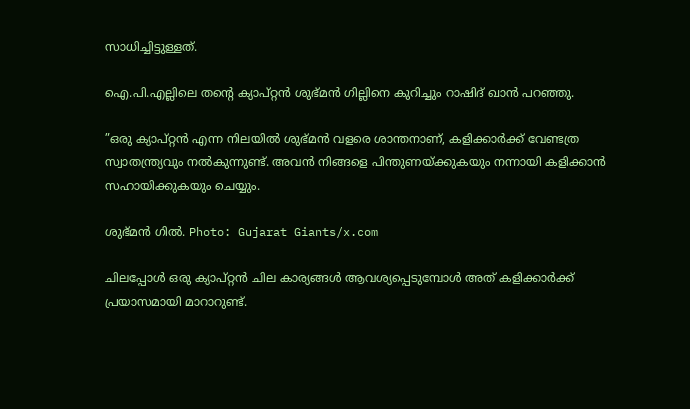സാധിച്ചിട്ടുള്ളത്.

ഐ.പി.എല്ലിലെ തന്റെ ക്യാപ്റ്റന്‍ ശുഭ്മന്‍ ഗില്ലിനെ കുറിച്ചും റാഷിദ് ഖാന്‍ പറഞ്ഞു.

”ഒരു ക്യാപ്റ്റന്‍ എന്ന നിലയില്‍ ശുഭ്മന്‍ വളരെ ശാന്തനാണ്, കളിക്കാര്‍ക്ക് വേണ്ടത്ര സ്വാതന്ത്ര്യവും നല്‍കുന്നുണ്ട്. അവന്‍ നിങ്ങളെ പിന്തുണയ്ക്കുകയും നന്നായി കളിക്കാന്‍ സഹായിക്കുകയും ചെയ്യും.

ശുഭ്മൻ ഗിൽ. Photo: Gujarat Giants/x.com

ചിലപ്പോള്‍ ഒരു ക്യാപ്റ്റന്‍ ചില കാര്യങ്ങള്‍ ആവശ്യപ്പെടുമ്പോള്‍ അത് കളിക്കാര്‍ക്ക് പ്രയാസമായി മാറാറുണ്ട്.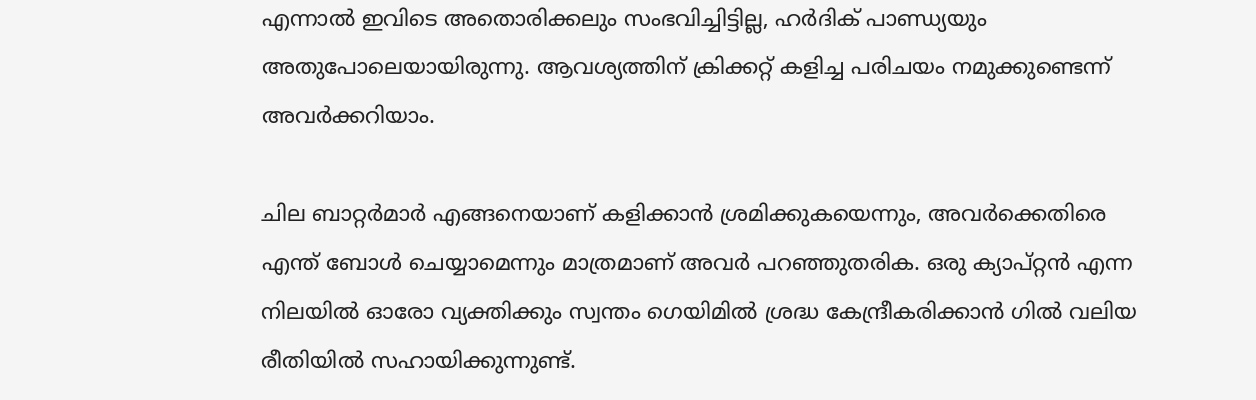എന്നാല്‍ ഇവിടെ അതൊരിക്കലും സംഭവിച്ചിട്ടില്ല, ഹര്‍ദിക് പാണ്ഡ്യയും അതുപോലെയായിരുന്നു. ആവശ്യത്തിന് ക്രിക്കറ്റ് കളിച്ച പരിചയം നമുക്കുണ്ടെന്ന് അവര്‍ക്കറിയാം.

ചില ബാറ്റര്‍മാര്‍ എങ്ങനെയാണ് കളിക്കാന്‍ ശ്രമിക്കുകയെന്നും, അവര്‍ക്കെതിരെ എന്ത് ബോള്‍ ചെയ്യാമെന്നും മാത്രമാണ് അവര്‍ പറഞ്ഞുതരിക. ഒരു ക്യാപ്റ്റന്‍ എന്ന നിലയില്‍ ഓരോ വ്യക്തിക്കും സ്വന്തം ഗെയിമില്‍ ശ്രദ്ധ കേന്ദ്രീകരിക്കാന്‍ ഗില്‍ വലിയ രീതിയില്‍ സഹായിക്കുന്നുണ്ട്.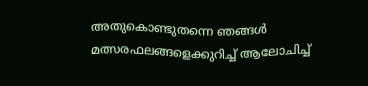അതുകൊണ്ടുതന്നെ ഞങ്ങള്‍ മത്സരഫലങ്ങളെക്കുറിച്ച് ആലോചിച്ച്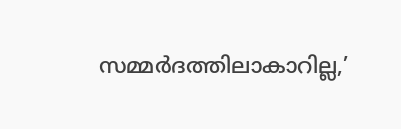സമ്മര്‍ദത്തിലാകാറില്ല,’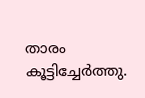താരം കൂട്ടിച്ചേര്‍ത്തു.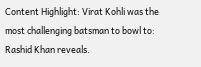Content Highlight: Virat Kohli was the most challenging batsman to bowl to: Rashid Khan reveals.